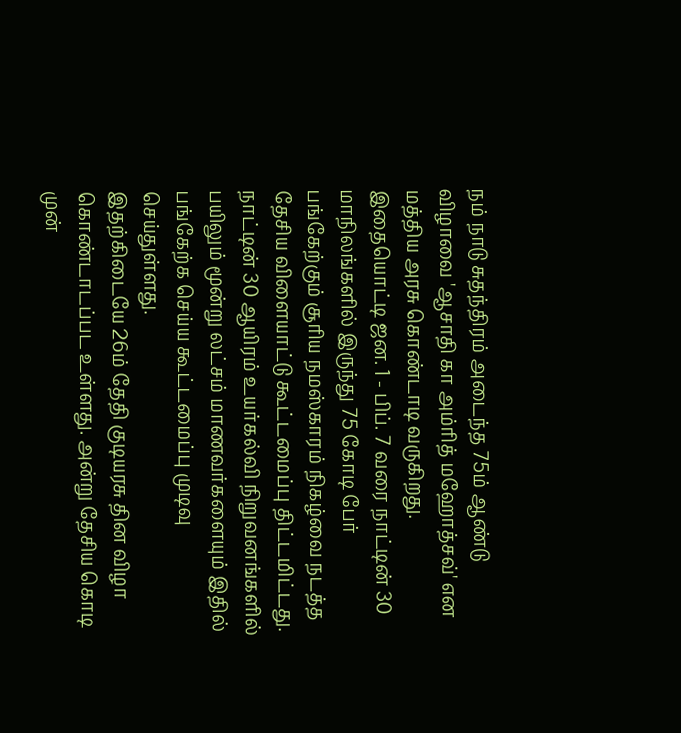நம் நாடு சுதந்திரம் அடைந்த 75ம் ஆண்டு விழாவை 'ஆசாதி கா அம்ரித் மஹோத்சவ்' என மத்திய அரசு கொண்டாடி வருகிறது.
இதையொட்டி ஜன. 1 - பிப். 7 வரை நாட்டின் 30 மாநிலங்களில் இருந்து 75 கோடி பேர் பங்கேற்கும் சூரிய நமஸ்காரம் நிகழ்வை நடத்த தேசிய விளையாட்டு கூட்டமைப்பு திட்டமிட்டது. நாட்டின் 30 ஆயிரம் உயர்கல்வி நிறுவனங்களில் பயிலும் மூன்று லட்சம் மாணவர்களையும் இதில் பங்கேற்க செய்ய கூட்டமைப்பு முடிவு செய்துள்ளது.
இதற்கிடையே 26ம் தேதி குடியரசு தின விழா கொண்டாடப்பட உள்ளது. அன்று தேசிய கொடி முன்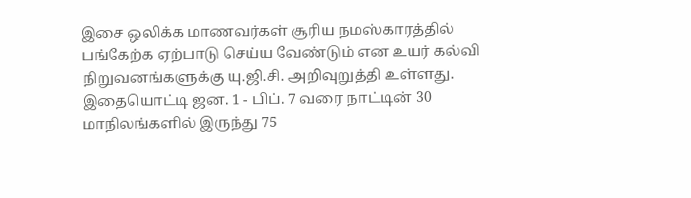இசை ஒலிக்க மாணவர்கள் சூரிய நமஸ்காரத்தில் பங்கேற்க ஏற்பாடு செய்ய வேண்டும் என உயர் கல்வி நிறுவனங்களுக்கு யு.ஜி.சி. அறிவுறுத்தி உள்ளது.
இதையொட்டி ஜன. 1 - பிப். 7 வரை நாட்டின் 30 மாநிலங்களில் இருந்து 75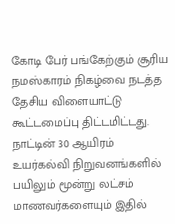கோடி பேர் பங்கேற்கும் சூரிய நமஸ்காரம் நிகழ்வை நடத்த தேசிய விளையாட்டு கூட்டமைப்பு திட்டமிட்டது. நாட்டின் 30 ஆயிரம் உயர்கல்வி நிறுவனங்களில் பயிலும் மூன்று லட்சம் மாணவர்களையும் இதில்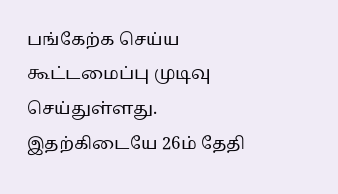பங்கேற்க செய்ய கூட்டமைப்பு முடிவு செய்துள்ளது.
இதற்கிடையே 26ம் தேதி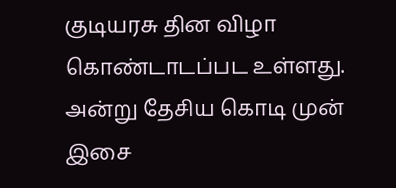குடியரசு தின விழா கொண்டாடப்பட உள்ளது. அன்று தேசிய கொடி முன் இசை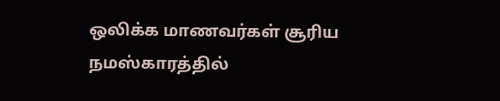ஒலிக்க மாணவர்கள் சூரிய நமஸ்காரத்தில்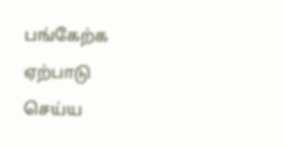பங்கேற்க ஏற்பாடு செய்ய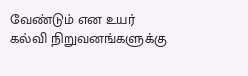வேண்டும் என உயர் கல்வி நிறுவனங்களுக்கு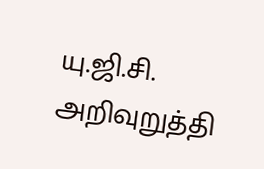யு.ஜி.சி. அறிவுறுத்தி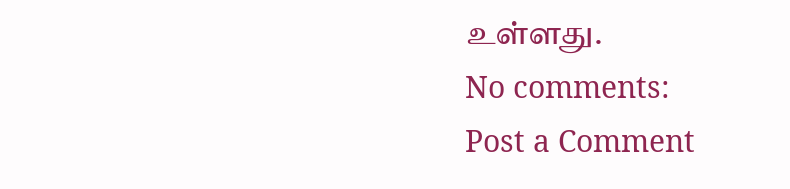உள்ளது.
No comments:
Post a Comment